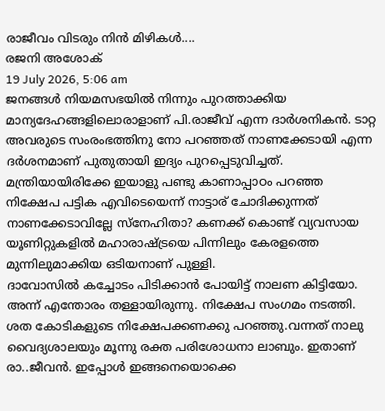രാജീവം വിടരും നിൻ മിഴികൾ....
രജനി അശോക്
19 July 2026, 5:06 am
ജനങ്ങൾ നിയമസഭയിൽ നിന്നും പുറത്താക്കിയ മാന്യദേഹങ്ങളിലൊരാളാണ് പി.രാജീവ് എന്ന ദാർശനികൻ. ടാറ്റ അവരുടെ സംരംഭത്തിനു നോ പറഞ്ഞത് നാണക്കേടായി എന്ന ദർശനമാണ് പുതുതായി ഇദ്യം പുറപ്പെടുവിച്ചത്. മന്ത്രിയായിരിക്കേ ഇയാളു പണ്ടു കാണാപ്പാഠം പറഞ്ഞ നിക്ഷേപ പട്ടിക എവിടെയെന്ന് നാട്ടാര് ചോദിക്കുന്നത് നാണക്കേടാവില്ലേ സ്നേഹിതാ? കണക്ക് കൊണ്ട് വ്യവസായ യൂണിറ്റുകളിൽ മഹാരാഷ്ട്രയെ പിന്നിലും കേരളത്തെ മുന്നിലുമാക്കിയ ഒടിയനാണ് പുള്ളി.
ദാവോസിൽ കച്ചോടം പിടിക്കാൻ പോയിട്ട് നാലണ കിട്ടിയോ. അന്ന് എന്തോരം തള്ളായിരുന്നു. നിക്ഷേപ സംഗമം നടത്തി. ശത കോടികളുടെ നിക്ഷേപക്കണക്കു പറഞ്ഞു.വന്നത് നാലു വൈദ്യശാലയും മൂന്നു രക്ത പരിശോധനാ ലാബും. ഇതാണ് രാ..ജീവൻ. ഇപ്പോൾ ഇങ്ങനെയൊക്കെ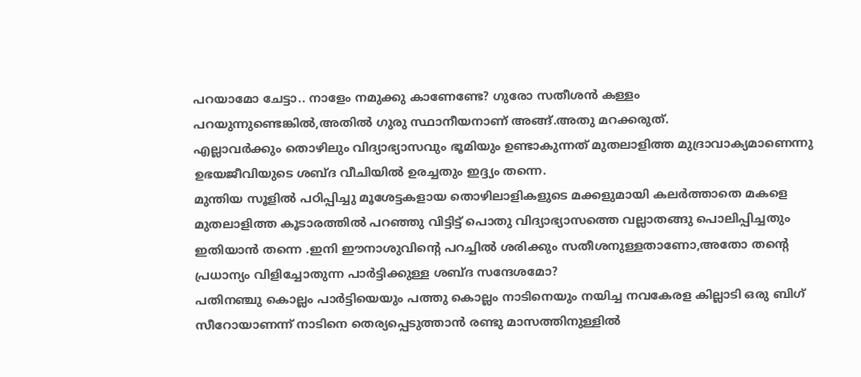പറയാമോ ചേട്ടാ.. നാളേം നമുക്കു കാണേണ്ടേ? ഗുരോ സതീശൻ കള്ളം പറയുന്നുണ്ടെങ്കിൽ,അതിൽ ഗുരു സ്ഥാനീയനാണ് അങ്ങ്.അതു മറക്കരുത്.
എല്ലാവർക്കും തൊഴിലും വിദ്യാഭ്യാസവും ഭൂമിയും ഉണ്ടാകുന്നത് മുതലാളിത്ത മുദ്രാവാക്യമാണെന്നു ഉഭയജീവിയുടെ ശബ്ദ വീചിയിൽ ഉരച്ചതും ഇദ്ദ്യം തന്നെ.
മുന്തിയ സൂളിൽ പഠിപ്പിച്ചു മൂശേട്ടകളായ തൊഴിലാളികളുടെ മക്കളുമായി കലർത്താതെ മകളെ മുതലാളിത്ത കൂടാരത്തിൽ പറഞ്ഞു വിട്ടിട്ട് പൊതു വിദ്യാഭ്യാസത്തെ വല്ലാതങ്ങു പൊലിപ്പിച്ചതും ഇതിയാൻ തന്നെ .ഇനി ഈനാശുവിന്റെ പറച്ചിൽ ശരിക്കും സതീശനുള്ളതാണോ,അതോ തന്റെ പ്രധാന്യം വിളിച്ചോതുന്ന പാർട്ടിക്കുള്ള ശബ്ദ സന്ദേശമോ?
പതിനഞ്ചു കൊല്ലം പാർട്ടിയെയും പത്തു കൊല്ലം നാടിനെയും നയിച്ച നവകേരള കില്ലാടി ഒരു ബിഗ് സീറോയാണന്ന് നാടിനെ തെര്യപ്പെടുത്താൻ രണ്ടു മാസത്തിനുള്ളിൽ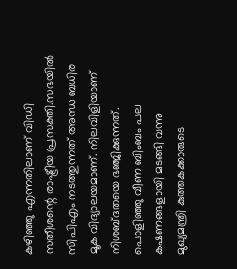കഴിഞ്ഞു എന്നതിലാണ് വിഡി സതീശന്റെ രാഷ്ട്രീയ പ്രസക്തി.സഭയിൽ സിപിഎം നടത്തുന്നത് അന്ധ ബധിര മൂക വിദ്യാലയമാണ്. നിലവിളിയാണ് നിശബ്ദതയെ ഭഞ്ജിക്കുന്നത്.
പൊളിഞ്ഞു വീണ ബിംബം പല കഷണങ്ങളായി മടങ്ങി വന്നു
മുഖ്യമന്ത്രി കുത്തകക്കാരുടെ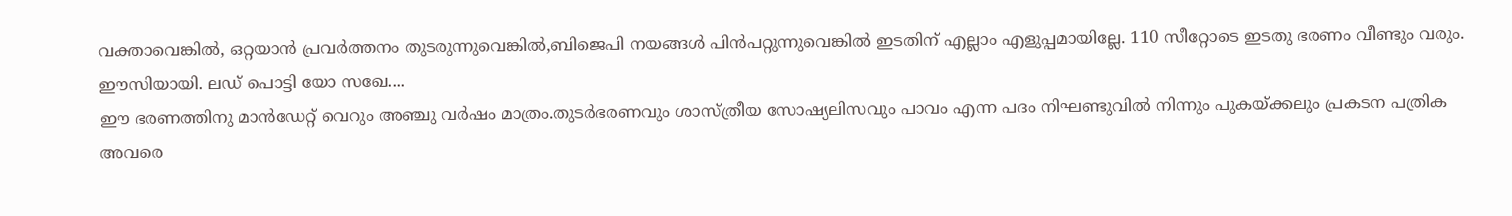വക്താവെങ്കിൽ, ഒറ്റയാൻ പ്രവർത്തനം തുടരുന്നുവെങ്കിൽ,ബിജെപി നയങ്ങൾ പിൻപറ്റുന്നുവെങ്കിൽ ഇടതിന് എല്ലാം എളുപ്പമായില്ലേ. 110 സീറ്റോടെ ഇടതു ഭരണം വീണ്ടും വരും. ഈസിയായി. ലഡ് പൊട്ടി യോ സഖേ....
ഈ ഭരണത്തിനു മാൻഡേറ്റ് വെറും അഞ്ചു വർഷം മാത്രം.തുടർഭരണവും ശാസ്ത്രീയ സോഷ്യലിസവും പാവം എന്ന പദം നിഘണ്ടുവിൽ നിന്നും പുകയ്ക്കലും പ്രകടന പത്രിക അവരെ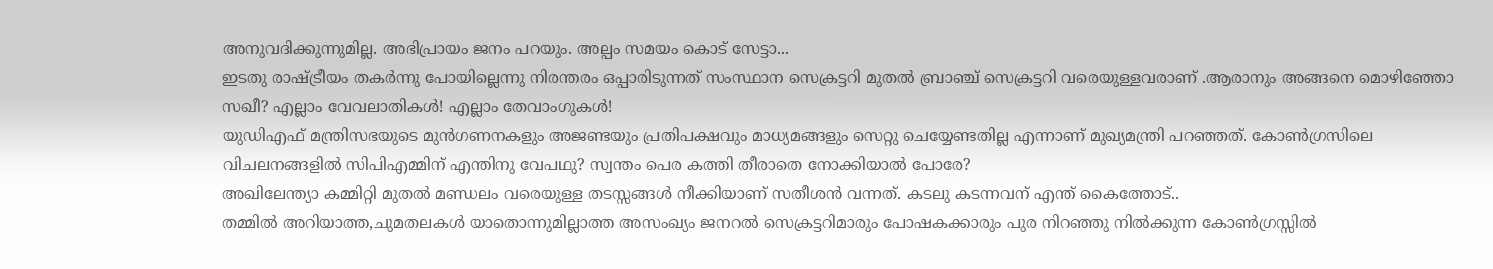അനുവദിക്കുന്നുമില്ല. അഭിപ്രായം ജനം പറയും. അല്പം സമയം കൊട് സേട്ടാ...
ഇടതു രാഷ്ട്രീയം തകർന്നു പോയില്ലെന്നു നിരന്തരം ഒപ്പാരിടുന്നത് സംസ്ഥാന സെക്രട്ടറി മുതൽ ബ്രാഞ്ച് സെക്രട്ടറി വരെയുള്ളവരാണ് .ആരാനും അങ്ങനെ മൊഴിഞ്ഞോ സഖീ? എല്ലാം വേവലാതികൾ! എല്ലാം തേവാംഗുകൾ!
യുഡിഎഫ് മന്ത്രിസഭയുടെ മുൻഗണനകളും അജണ്ടയും പ്രതിപക്ഷവും മാധ്യമങ്ങളും സെറ്റു ചെയ്യേണ്ടതില്ല എന്നാണ് മുഖ്യമന്ത്രി പറഞ്ഞത്. കോൺഗ്രസിലെ വിചലനങ്ങളിൽ സിപിഎമ്മിന് എന്തിനു വേപഥു? സ്വന്തം പെര കത്തി തീരാതെ നോക്കിയാൽ പോരേ?
അഖിലേന്ത്യാ കമ്മിറ്റി മുതൽ മണ്ഡലം വരെയുള്ള തടസ്സങ്ങൾ നീക്കിയാണ് സതീശൻ വന്നത്. കടലു കടന്നവന് എന്ത് കൈത്തോട്..
തമ്മിൽ അറിയാത്ത,ചുമതലകൾ യാതൊന്നുമില്ലാത്ത അസംഖ്യം ജനറൽ സെക്രട്ടറിമാരും പോഷകക്കാരും പുര നിറഞ്ഞു നിൽക്കുന്ന കോൺഗ്രസ്സിൽ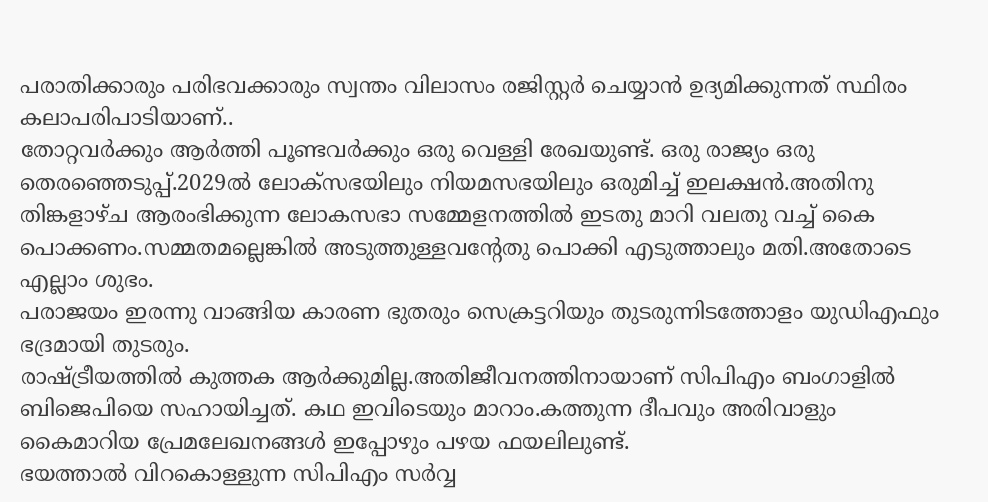പരാതിക്കാരും പരിഭവക്കാരും സ്വന്തം വിലാസം രജിസ്റ്റർ ചെയ്യാൻ ഉദ്യമിക്കുന്നത് സ്ഥിരം കലാപരിപാടിയാണ്..
തോറ്റവർക്കും ആർത്തി പൂണ്ടവർക്കും ഒരു വെള്ളി രേഖയുണ്ട്. ഒരു രാജ്യം ഒരു തെരഞ്ഞെടുപ്പ്.2029ൽ ലോക്സഭയിലും നിയമസഭയിലും ഒരുമിച്ച് ഇലക്ഷൻ.അതിനു തിങ്കളാഴ്ച ആരംഭിക്കുന്ന ലോകസഭാ സമ്മേളനത്തിൽ ഇടതു മാറി വലതു വച്ച് കൈ പൊക്കണം.സമ്മതമല്ലെങ്കിൽ അടുത്തുള്ളവന്റേതു പൊക്കി എടുത്താലും മതി.അതോടെ എല്ലാം ശുഭം.
പരാജയം ഇരന്നു വാങ്ങിയ കാരണ ഭുതരും സെക്രട്ടറിയും തുടരുന്നിടത്തോളം യുഡിഎഫും ഭദ്രമായി തുടരും.
രാഷ്ട്രീയത്തിൽ കുത്തക ആർക്കുമില്ല.അതിജീവനത്തിനായാണ് സിപിഎം ബംഗാളിൽ ബിജെപിയെ സഹായിച്ചത്. കഥ ഇവിടെയും മാറാം.കത്തുന്ന ദീപവും അരിവാളും കൈമാറിയ പ്രേമലേഖനങ്ങൾ ഇപ്പോഴും പഴയ ഫയലിലുണ്ട്.
ഭയത്താൽ വിറകൊള്ളുന്ന സിപിഎം സർവ്വ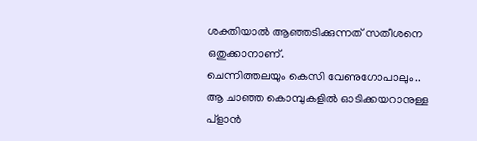ശക്തിയാൽ ആഞ്ഞടിക്കുന്നത് സതീശനെ ഒതുക്കാനാണ്.
ചെന്നിത്തലയും കെസി വേണുഗോപാലും.. ആ ചാഞ്ഞ കൊമ്പുകളിൽ ഓടിക്കയറാനുള്ള പ്ളാൻ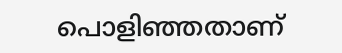പൊളിഞ്ഞതാണ്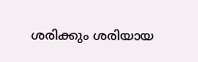ശരിക്കും ശരിയായ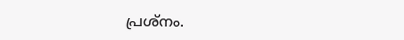പ്രശ്നം.